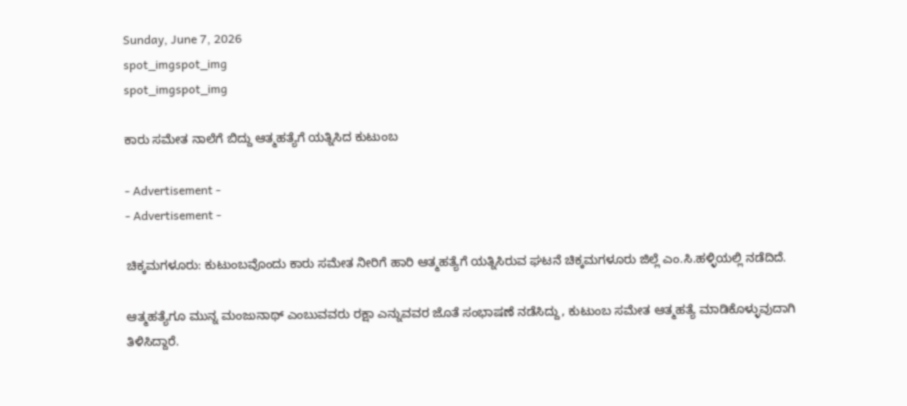Sunday, June 7, 2026
spot_imgspot_img
spot_imgspot_img

ಕಾರು ಸಮೇತ ನಾಲೆಗೆ ಬಿದ್ದು ಆತ್ಮಹತ್ಯೆಗೆ ಯತ್ನಿಸಿದ ಕುಟುಂಬ

- Advertisement -
- Advertisement -

ಚಿಕ್ಕಮಗಳೂರು: ಕುಟುಂಬವೊಂದು ಕಾರು ಸಮೇತ ನೀರಿಗೆ ಹಾರಿ ಆತ್ಮಹತ್ಯೆಗೆ ಯತ್ನಿಸಿರುವ ಘಟನೆ ಚಿಕ್ಕಮಗಳೂರು ಜಿಲ್ಲೆ ಎಂ.ಸಿ.ಹಳ್ಳಿಯಲ್ಲಿ ನಡೆದಿದೆ.

ಆತ್ಮಹತ್ಯೆಗೂ ಮುನ್ನ ಮಂಜುನಾಥ್ ಎಂಬುವವರು ರಕ್ಷಾ ಎನ್ನುವವರ ಜೊತೆ ಸಂಭಾಷಣೆ ನಡೆಸಿದ್ದು, ಕುಟುಂಬ ಸಮೇತ ಆತ್ಮಹತ್ಯೆ ಮಾಡಿಕೊಳ್ಳುವುದಾಗಿ ತಿಳಿಸಿದ್ದಾರೆ.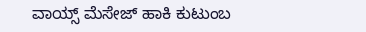ವಾಯ್ಸ್ ಮೆಸೇಜ್ ಹಾಕಿ ಕುಟುಂಬ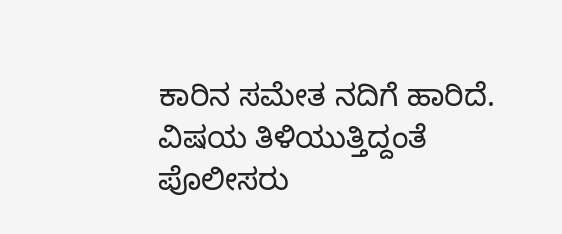ಕಾರಿನ ಸಮೇತ ನದಿಗೆ ಹಾರಿದೆ. ವಿಷಯ ತಿಳಿಯುತ್ತಿದ್ದಂತೆ ಪೊಲೀಸರು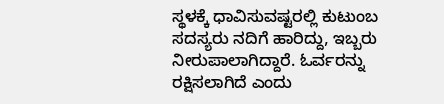ಸ್ಥಳಕ್ಕೆ ಧಾವಿಸುವಷ್ಟರಲ್ಲಿ ಕುಟುಂಬ ಸದಸ್ಯರು ನದಿಗೆ ಹಾರಿದ್ದು, ಇಬ್ಬರು ನೀರುಪಾಲಾಗಿದ್ದಾರೆ. ಓರ್ವರನ್ನು ರಕ್ಷಿಸಲಾಗಿದೆ ಎಂದು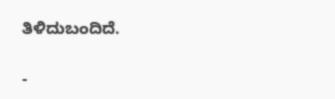ತಿಳಿದುಬಂದಿದೆ.

-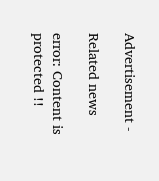Advertisement -

Related news

error: Content is protected !!